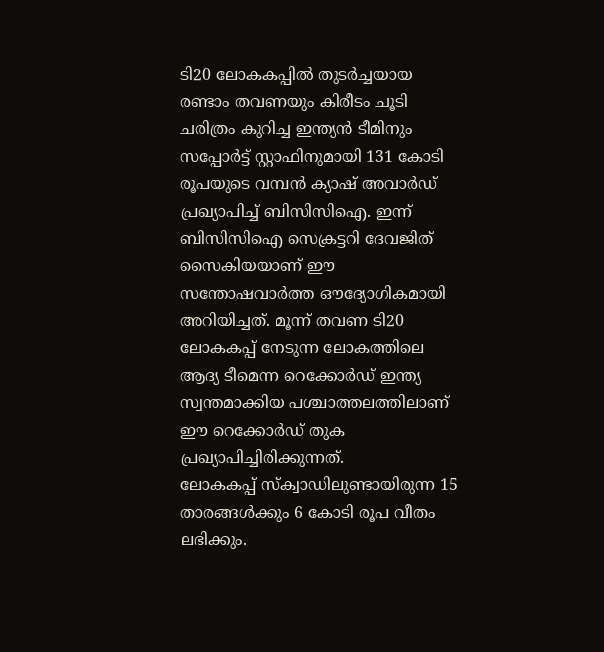ടി20 ലോകകപ്പിൽ തുടർച്ചയായ രണ്ടാം തവണയും കിരീടം ചൂടി ചരിത്രം കുറിച്ച ഇന്ത്യൻ ടീമിനും സപ്പോർട്ട് സ്റ്റാഫിനുമായി 131 കോടി രൂപയുടെ വമ്പൻ ക്യാഷ് അവാർഡ് പ്രഖ്യാപിച്ച് ബിസിസിഐ. ഇന്ന് ബിസിസിഐ സെക്രട്ടറി ദേവജിത് സൈകിയയാണ് ഈ സന്തോഷവാർത്ത ഔദ്യോഗികമായി അറിയിച്ചത്. മൂന്ന് തവണ ടി20 ലോകകപ്പ് നേടുന്ന ലോകത്തിലെ ആദ്യ ടീമെന്ന റെക്കോർഡ് ഇന്ത്യ സ്വന്തമാക്കിയ പശ്ചാത്തലത്തിലാണ് ഈ റെക്കോർഡ് തുക പ്രഖ്യാപിച്ചിരിക്കുന്നത്.
ലോകകപ്പ് സ്ക്വാഡിലുണ്ടായിരുന്ന 15 താരങ്ങൾക്കും 6 കോടി രൂപ വീതം ലഭിക്കും.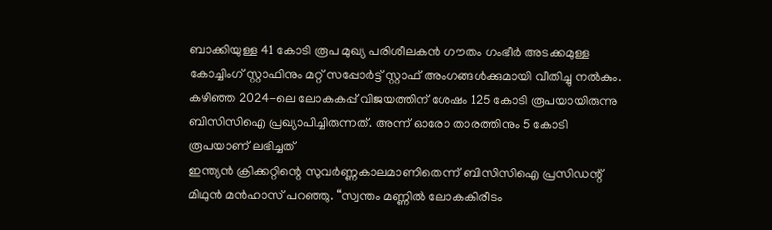ബാക്കിയുള്ള 41 കോടി രൂപ മുഖ്യ പരിശീലകൻ ഗൗതം ഗംഭീർ അടക്കമുള്ള കോച്ചിംഗ് സ്റ്റാഫിനും മറ്റ് സപ്പോർട്ട് സ്റ്റാഫ് അംഗങ്ങൾക്കുമായി വീതിച്ചു നൽകും. കഴിഞ്ഞ 2024-ലെ ലോകകപ്പ് വിജയത്തിന് ശേഷം 125 കോടി രൂപയായിരുന്നു ബിസിസിഐ പ്രഖ്യാപിച്ചിരുന്നത്. അന്ന് ഓരോ താരത്തിനും 5 കോടി രൂപയാണ് ലഭിച്ചത്
ഇന്ത്യൻ ക്രിക്കറ്റിന്റെ സുവർണ്ണകാലമാണിതെന്ന് ബിസിസിഐ പ്രസിഡന്റ് മിഥുൻ മൻഹാസ് പറഞ്ഞു. “സ്വന്തം മണ്ണിൽ ലോകകിരീടം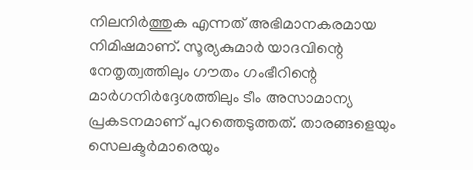നിലനിർത്തുക എന്നത് അഭിമാനകരമായ നിമിഷമാണ്. സൂര്യകുമാർ യാദവിന്റെ നേതൃത്വത്തിലും ഗൗതം ഗംഭീറിന്റെ മാർഗനിർദ്ദേശത്തിലും ടീം അസാമാന്യ പ്രകടനമാണ് പുറത്തെടുത്തത്. താരങ്ങളെയും സെലക്ടർമാരെയും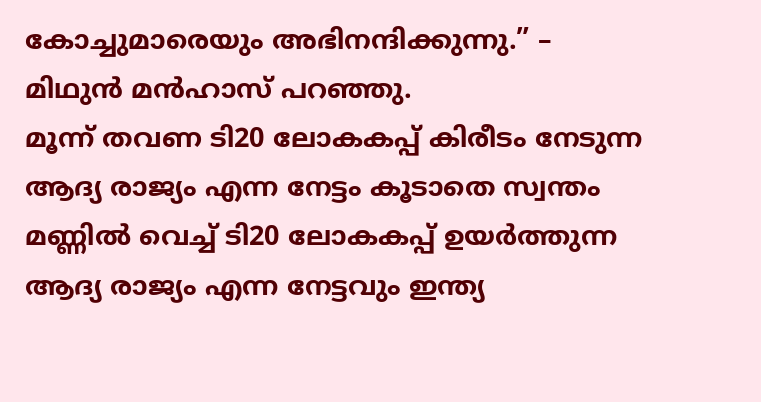കോച്ചുമാരെയും അഭിനന്ദിക്കുന്നു.” – മിഥുൻ മൻഹാസ് പറഞ്ഞു.
മൂന്ന് തവണ ടി20 ലോകകപ്പ് കിരീടം നേടുന്ന ആദ്യ രാജ്യം എന്ന നേട്ടം കൂടാതെ സ്വന്തം മണ്ണിൽ വെച്ച് ടി20 ലോകകപ്പ് ഉയർത്തുന്ന ആദ്യ രാജ്യം എന്ന നേട്ടവും ഇന്ത്യ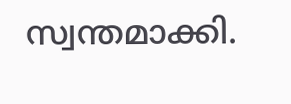സ്വന്തമാക്കി.